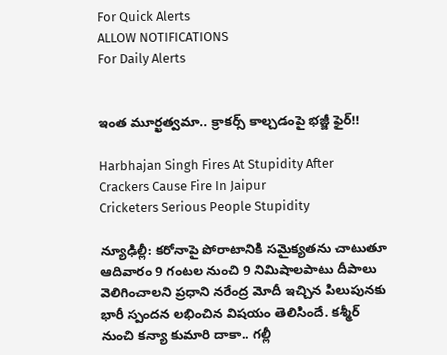For Quick Alerts
ALLOW NOTIFICATIONS
For Daily Alerts


ఇంత మూర్ఖత్వమా.. క్రాకర్స్ కాల్చడంపై భజ్జీ ఫైర్!!

Harbhajan Singh Fires At Stupidity After Crackers Cause Fire In Jaipur
Cricketers Serious People Stupidity

న్యూఢిల్లీ: కరోనాపై పోరాటానికి సమైక్యతను చాటుతూ ఆదివారం 9 గంటల నుంచి 9 నిమిషాలపాటు దీపాలు వెలిగించాలని ప్రధాని నరేంద్ర మోదీ ఇచ్చిన పిలుపునకు భారీ స్పందన లభించిన విషయం తెలిసిందే. కశ్మీర్ నుంచి కన్యా కుమారి దాకా.. గల్లీ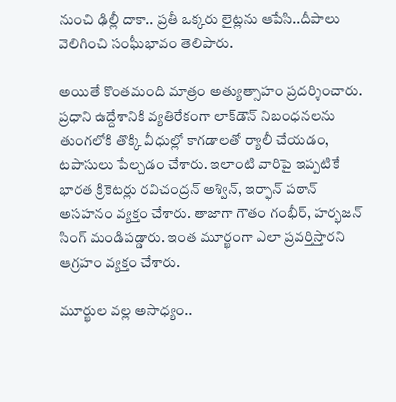నుంచి ఢిల్లీ దాకా.. ప్రతీ ఒక్కరు లైట్లను ఆపేసి..దీపాలు వెలిగించి సంఘీభావం తెలిపారు.

అయితే కొంతమంది మాత్రం అత్యుత్సాహం ప్రదర్శించారు. ప్రధాని ఉద్దేశానికి వ్యతిరేకంగా లాక్‌డౌన్ నిబంధనలను తుంగలోకి తొక్కి వీధుల్లో కాగడాలతో ర్యాలీ చేయడం, టపాసులు పేల్చడం చేశారు. ఇలాంటి వారిపై ఇప్పటికే భారత క్రికెటర్లు రవిచంద్రన్ అశ్విన్, ఇర్ఫాన్ పఠాన్ అసహనం వ్యక్తం చేశారు. తాజాగా గౌతం గంభీర్‌, హర్భజన్‌ సింగ్‌ మండిపడ్డారు. ఇంత మూర్ఖంగా ఎలా ప్రవర్తిస్తారని ఆగ్రహం వ్యక్తం చేశారు.

మూర్ఖుల వల్ల అసాధ్యం..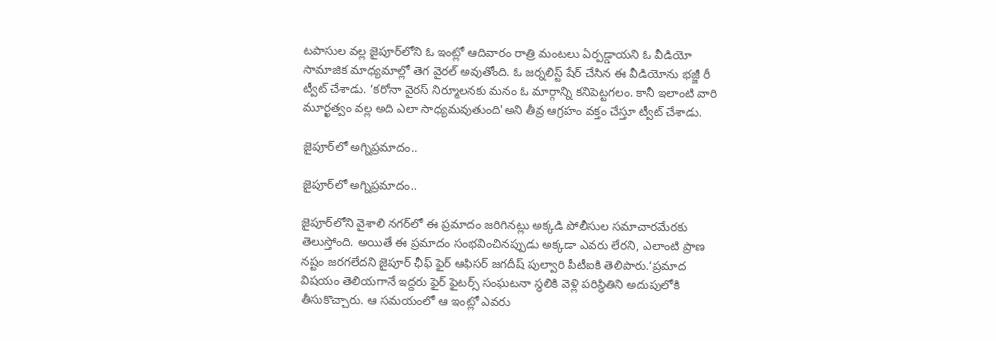టపాసుల వల్ల జైపూర్‌లోని ఓ ఇంట్లో ఆదివారం రాత్రి మంటలు ఏర్పడ్డాయని ఓ వీడియో సామాజిక మాధ్యమాల్లో తెగ వైరల్ అవుతోంది. ఓ జర్నలిస్ట్ షేర్ చేసిన ఈ వీడియోను భజ్జీ రీ ట్వీట్‌ చేశాడు. ‘కరోనా వైరస్‌ నిర్మూలనకు మనం ఓ మార్గాన్ని కనిపెట్టగలం. కానీ ఇలాంటి వారి మూర్ఖత్వం వల్ల అది ఎలా సాధ్యమవుతుంది'అని తీవ్ర ఆగ్రహం వక్తం చేస్తూ ట్వీట్ చేశాడు.

జైపూర్‌లో అగ్నిప్రమాదం..

జైపూర్‌లో అగ్నిప్రమాదం..

జైపూర్‌లోని వైశాలి నగర్‌లో ఈ ప్రమాదం జరిగినట్లు అక్కడి పోలీసుల సమాచారమేరకు తెలుస్తోంది. అయితే ఈ ప్రమాదం సంభవించినప్పుడు అక్కడా ఎవరు లేరని, ఎలాంటి ప్రాణ నష్టం జరగలేదని జైపూర్ ఛీఫ్ ఫైర్ ఆఫిసర్ జగదీష్ పుల్వారి పీటీఐకి తెలిపారు.‘ప్రమాద విషయం తెలియగానే ఇద్దరు ఫైర్ ఫైటర్స్ సంఘటనా స్థలికి వెళ్లి పరిస్థితిని అదుపులోకి తీసుకొచ్చారు. ఆ సమయంలో ఆ ఇంట్లో ఎవరు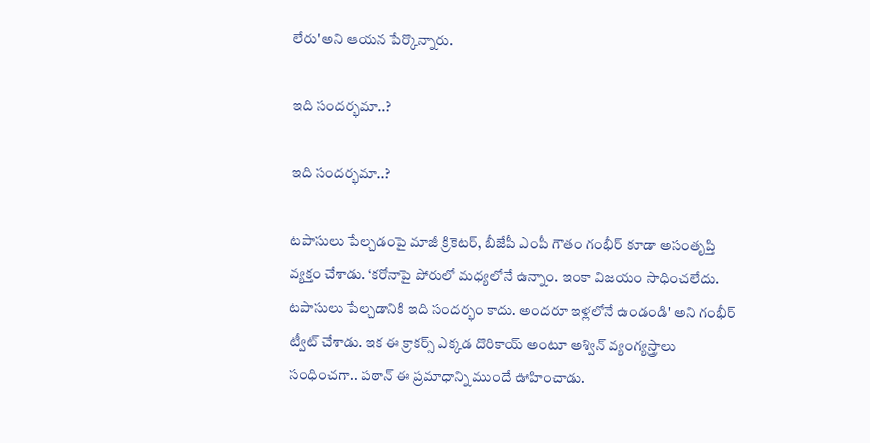లేరు'అని ఆయన పేర్కొన్నారు.

ఇది సందర్భమా..?

ఇది సందర్భమా..?

టపాసులు పేల్చడంపై మాజీ క్రికెటర్, బీజేపీ ఎంపీ గౌతం గంభీర్‌ కూడా అసంతృప్తి వ్యక్తం చేశాడు. ‘కరోనాపై పోరులో మధ్యలోనే ఉన్నాం. ఇంకా విజయం సాధించలేదు. టపాసులు పేల్చడానికి ఇది సందర్భం కాదు. అందరూ ఇళ్లలోనే ఉండండి' అని గంభీర్‌ ట్వీట్‌ చేశాడు. ఇక ఈ క్రాకర్స్ ఎక్కడ దొరికాయ్ అంటూ అశ్విన్ వ్యంగ్యస్త్రాలు సంధించగా.. పఠాన్ ఈ ప్రమాధాన్ని ముందే ఊహించాడు.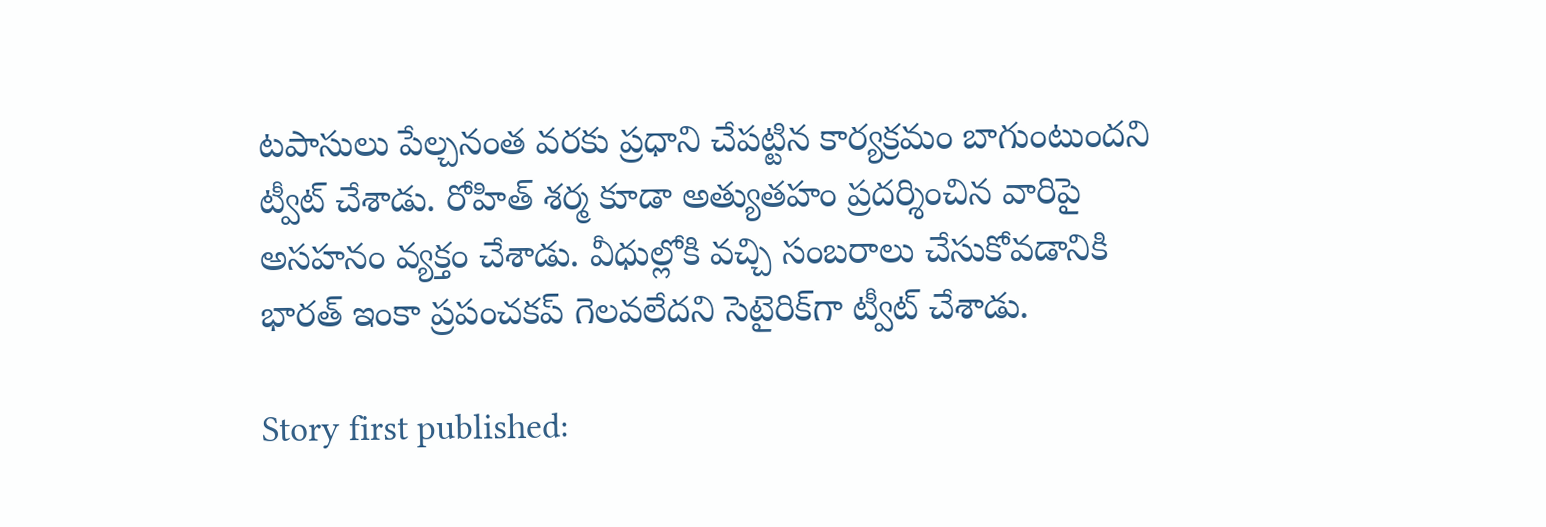టపాసులు పేల్చనంత వరకు ప్రధాని చేపట్టిన కార్యక్రమం బాగుంటుందని ట్వీట్ చేశాడు. రోహిత్ శర్మ కూడా అత్యుతహం ప్రదర్శించిన వారిపై అసహనం వ్యక్తం చేశాడు. వీధుల్లోకి వచ్చి సంబరాలు చేసుకోవడానికి భారత్ ఇంకా ప్రపంచకప్ గెలవలేదని సెటైరిక్‌‌గా ట్వీట్ చేశాడు.

Story first published: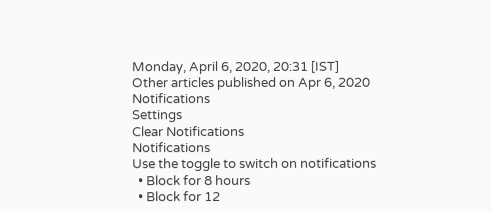Monday, April 6, 2020, 20:31 [IST]
Other articles published on Apr 6, 2020
Notifications
Settings
Clear Notifications
Notifications
Use the toggle to switch on notifications
  • Block for 8 hours
  • Block for 12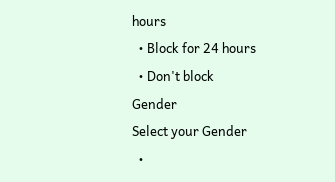hours
  • Block for 24 hours
  • Don't block
Gender
Select your Gender
  •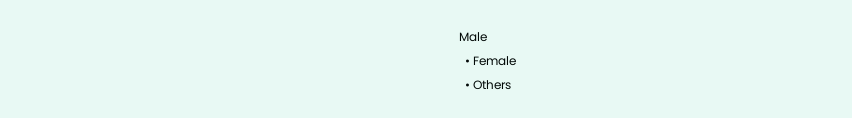Male
  • Female
  • Others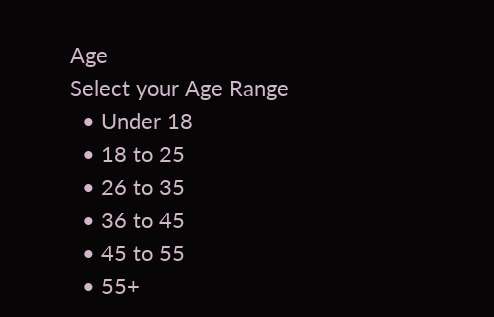Age
Select your Age Range
  • Under 18
  • 18 to 25
  • 26 to 35
  • 36 to 45
  • 45 to 55
  • 55+